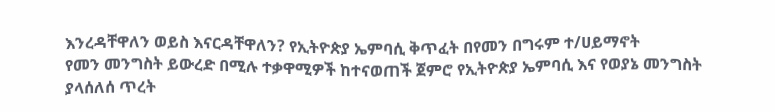እንረዳቸዋለን ወይስ እናርዳቸዋለን? የኢትዮጵያ ኤምባሲ ቅጥፈት በየመን በግሩም ተ/ሀይማኖት
የመን መንግስት ይውረድ በሚሉ ተቃዋሚዎች ከተናወጠች ጀምሮ የኢትዮጵያ ኤምባሲ እና የወያኔ መንግስት ያላሰለሰ ጥረት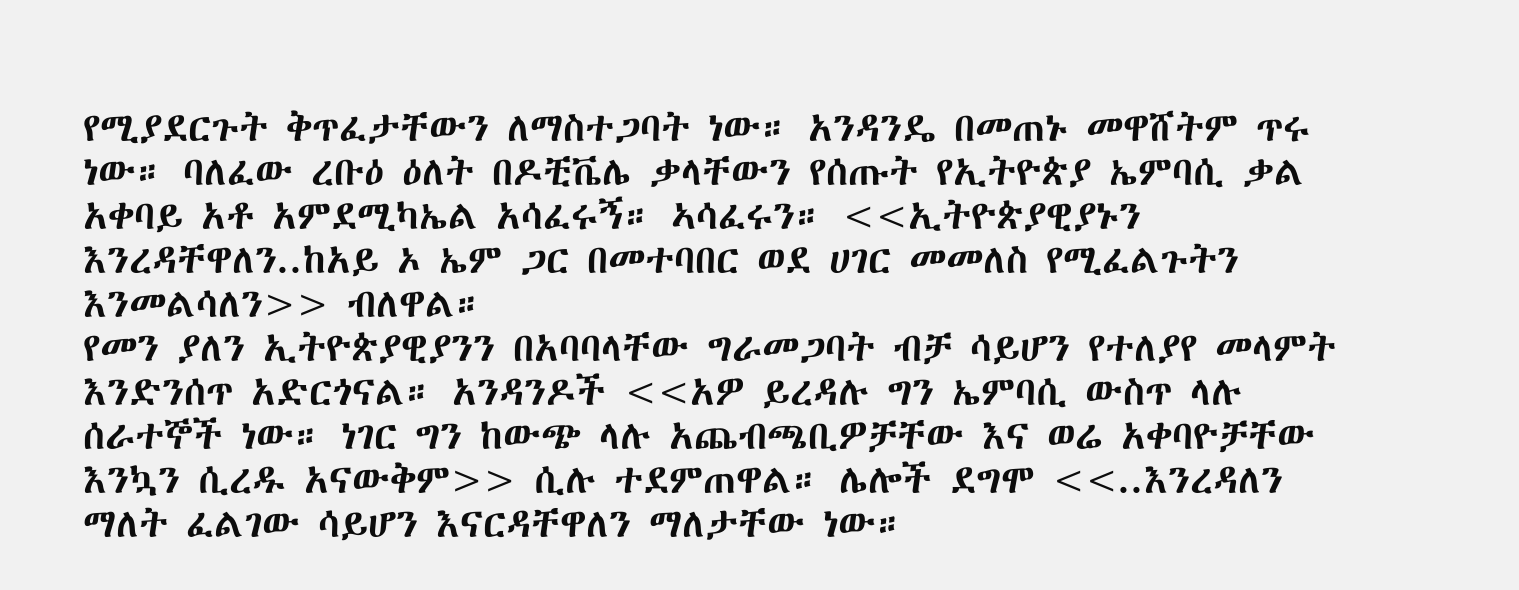የሚያደርጉት ቅጥፈታቸውን ለማስተጋባት ነው። አንዳንዴ በመጠኑ መዋሸትም ጥሩ ነው። ባለፈው ረቡዕ ዕለት በዶቺቬሌ ቃላቸውን የሰጡት የኢትዮጵያ ኤምባሲ ቃል አቀባይ አቶ አምደሚካኤል አሳፈሩኝ። ኣሳፈሩን። <<ኢትዮጵያዊያኑን እንረዳቸዋለን..ከአይ ኦ ኤም ጋር በመተባበር ወደ ሀገር መመለስ የሚፈልጉትን እንመልሳለን>> ብለዋል።
የመን ያለን ኢትዮጵያዊያንን በአባባላቸው ግራመጋባት ብቻ ሳይሆን የተለያየ መላምት እንድንሰጥ አድርጎናል። አንዳንዶች <<አዎ ይረዳሉ ግን ኤምባሲ ውስጥ ላሉ ሰራተኞች ነው። ነገር ግን ከውጭ ላሉ አጨብጫቢዎቻቸው እና ወሬ አቀባዮቻቸው እንኳን ሲረዱ አናውቅም>> ሲሉ ተደምጠዋል። ሌሎች ደግሞ <<..እንረዳለን ማለት ፈልገው ሳይሆን እናርዳቸዋለን ማለታቸው ነው።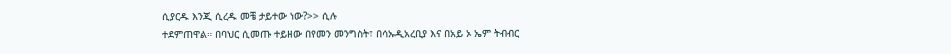ሲያርዱ እንጂ ሲረዱ መቼ ታይተው ነው?>> ሲሉ
ተደምጠዋል። በባህር ሲመጡ ተይዘው በየመን መንግስት፣ በሳኡዲአረቢያ እና በአይ ኦ ኤም ትብብር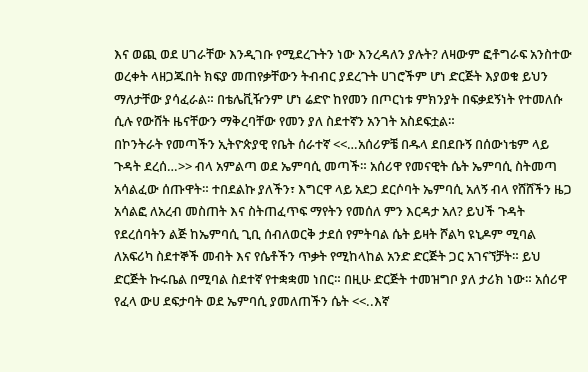እና ወጪ ወደ ሀገራቸው እንዲገቡ የሚደረጉትን ነው እንረዳለን ያሉት? ለዛውም ፎቶግራፍ አንስተው ወረቀት ላዘጋጁበት ክፍያ መጠየቃቸውን ትብብር ያደረጉት ሀገሮችም ሆነ ድርጅት እያወቁ ይህን ማለታቸው ያሳፈራል። በቴሌቪዥንም ሆነ ሬድዮ ከየመን በጦርነቱ ምክንያት በፍቃደኝነት የተመለሱ ሲሉ የውሸት ዜናቸውን ማቅረባቸው የመን ያለ ስደተኛን አንገት አስደፍቷል።
በኮንትራት የመጣችን ኢትዮጵያዊ የቤት ሰራተኛ <<…አሰሪዎቼ በዱላ ደበደቡኝ በሰውነቴም ላይ ጉዳት ደረሰ…>> ብላ አምልጣ ወደ ኤምባሲ መጣች። አሰሪዋ የመናዊት ሴት ኤምባሲ ስትመጣ አሳልፈው ሰጡዋት። ተበደልኩ ያለችን፣ እግርዋ ላይ አደጋ ደርሶባት ኤምባሲ አለኝ ብላ የሸሸችን ዜጋ አሳልፎ ለአረብ መስጠት እና ስትጠፈጥፍ ማየትን የመሰለ ምን እርዳታ አለ? ይህች ጉዳት የደረሰባትን ልጅ ከኤምባሲ ጊቢ ሰብለወርቅ ታደሰ የምትባል ሴት ይዛት ሾልካ ዩኒዶም ሚባል ለአፍሪካ ስደተኞች መብት እና የሴቶችን ጥቃት የሚከላከል አንድ ድርጅት ጋር አገናኘቻት። ይህ ድርጅት ኩሩቤል በሚባል ስደተኛ የተቋቋመ ነበር። በዚሁ ድርጅት ተመዝግቦ ያለ ታሪክ ነው። አሰሪዋ የፈላ ውሀ ደፍታባት ወደ ኤምባሲ ያመለጠችን ሴት <<..እኛ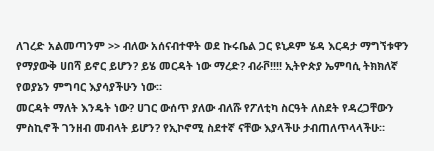ለገረድ አልመጣንም >> ብለው አሰናብተዋት ወደ ኩሩቤል ጋር ዩኒዶም ሄዳ እርዳታ ማግኘቱዋን የማያውቅ ሀበሻ ይኖር ይሆን? ይሄ መርዳት ነው ማረድ? ብራቮ!!!! ኢትዮጵያ ኤምባሲ ትክክለኛ የወያኔን ምግባር እያሳያችሁን ነው።
መርዳት ማለት እንዴት ነው? ሀገር ውሰጥ ያለው ብለሹ የፖለቲካ ስርዓት ለስደት የዳረጋቸውን ምስኪኖች ገንዘብ መብላት ይሆን? የኢኮኖሚ ስደተኛ ናቸው እያላችሁ ታብጠለጥላላችሁ።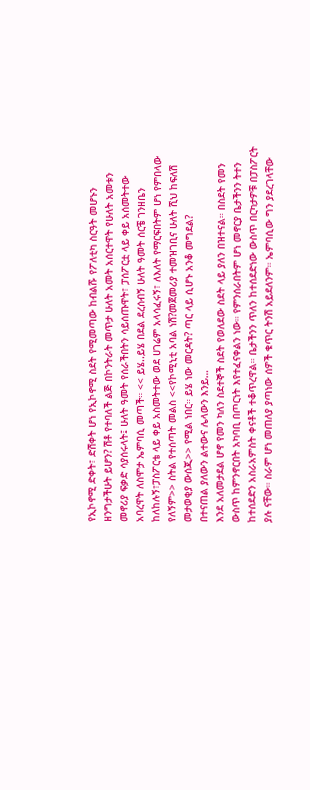የኢኮኖሚ ድቀት፣ ድሽቀት ሆነ የኢኮኖሚ ስደት የሚመጣው ከብልሹ የፖለቲካ ስርዓት መሆኑን ዘንግታችሁት ይሆን? ሽቶ የተባለች ልጅ በኮንትራት መጥታ ሁለት አመት አሰርተዋት የሁለት አመቱን መኖሪያ ፍቃድ ሳያሰሩላት፤ ሁለት ዓመት የሰራችበትን ሳይሰጡዋት፣ ፓሰፖርቷ ላይ ቀይ አሰመትተው አባረዋት ለስሞታ ኤምባሲ መጣች። << ይሄ..ይሄ በደል ደረሰብኝ ሁለት ዓመት ሰርቼ ገንዘቤን ከለከሉኝ፣ፓስፖርቴ ላይ ቀይ አስመትተው ወደ ሀገሬም አላሳፈሩኝ፣ ለእለት የማርፍበትም ሆነ የምበላው የለኝም>> ስትል የተሰጣት መልስ <<የኮሚኒቲ አባል ነሽ?መጀመሪያ ተመዝገቢና ሁለት ሺህ ከፍለሽ መታወቂያ ውሰጂ>> የሚል ነበር። ይሄ ነው መርዳት? ጣር ላይ ሲሆኑ አንቆ መግደል?
በተናጠል ያለውን ልተውና ሌላውን እንይ…
እንደ አለመታደል ሆኖ የመን ካለን ስደተኞች ስደት የወለደው ስደት ላይ ያለን በዝተናል። በስደት የመን ውስጥ ከምንኖርበት አካባቢ በጦርነት እየተፈናቀልን ነው። የምንሰራበትም ሆነ መኖርያ ቤታችንን ትተን ከተሰደድን አስራአምስት ቀናቶች ተቆጥረዋል። ቤታችንን ጥለን ከተሰደድነው ውስጥ በርካታዎቹ በፓስፖርት ያሉ ናቸው። ስራም ሆነ መጠለያ ያጣነው ሰዎች ቁጥር ትንሽ አይደለንም። ኤምባሲው ግን ያደረገላቸው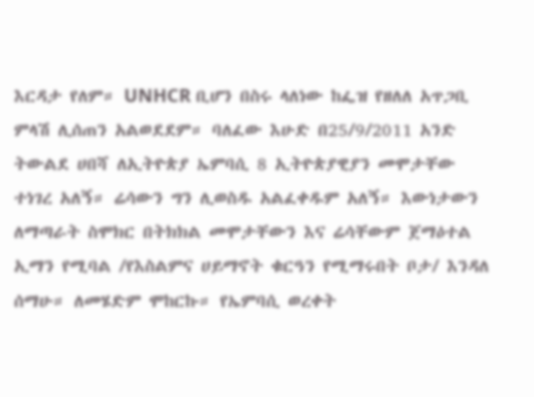እርዳታ የለም። UNHCR ቢሆን በስሩ ላለነው ከፌዝ የዘለለ አጥጋቢ ምላሽ ሊሰጠን አልወደደም። ባለፈው እሁድ በ25/9/2011 አንድ ትውልደ ሀበሻ ለኢትዮጵያ ኤምባሲ 8 ኢትዮጵያዊያን መሞታቸው ተነገረ አለኝ። ሬሳውን ግን ሊወስዱ አልፈቀዱም አለኝ። እውነታውን ለማጣራት ስሞክር በትክክል መሞታቸውን እና ሬሳቸውም ጀማዕተል ኢማን የሚባል /የእስልምና ሀይማኖት ቁርዓን የሚማሩበት ቦታ/ እንዳለ ሰማሁ። ለመሄድም ሞከርኩ። የኤምባሲ ወረቀት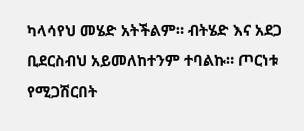ካላሳየህ መሄድ አትችልም። ብትሄድ እና አደጋ ቢደርስብህ አይመለከተንም ተባልኩ። ጦርነቱ የሚጋሽርበት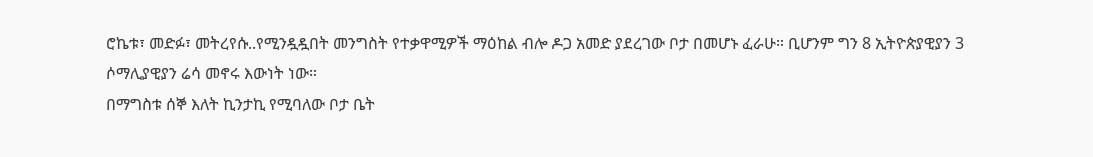ሮኬቱ፣ መድፉ፣ መትረየሱ..የሚንዷዷበት መንግስት የተቃዋሚዎች ማዕከል ብሎ ዶጋ አመድ ያደረገው ቦታ በመሆኑ ፈራሁ። ቢሆንም ግን 8 ኢትዮጵያዊያን 3 ሶማሊያዊያን ሬሳ መኖሩ እውነት ነው።
በማግስቱ ሰኞ እለት ኪንታኪ የሚባለው ቦታ ቤት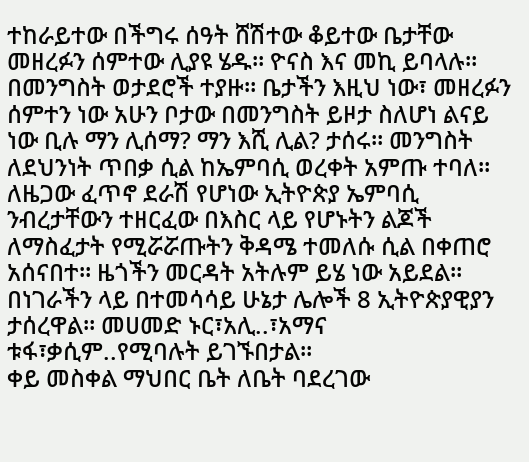ተከራይተው በችግሩ ሰዓት ሸሽተው ቆይተው ቤታቸው መዘረፉን ሰምተው ሊያዩ ሄዱ። ዮናስ እና መኪ ይባላሉ። በመንግስት ወታደሮች ተያዙ። ቤታችን እዚህ ነው፣ መዘረፉን ሰምተን ነው አሁን ቦታው በመንግስት ይዞታ ስለሆነ ልናይ ነው ቢሉ ማን ሊሰማ? ማን እሺ ሊል? ታሰሩ። መንግስት ለደህንነት ጥበቃ ሲል ከኤምባሲ ወረቀት አምጡ ተባለ። ለዜጋው ፈጥኖ ደራሽ የሆነው ኢትዮጵያ ኤምባሲ ንብረታቸውን ተዘርፈው በእስር ላይ የሆኑትን ልጆች ለማስፈታት የሚሯሯጡትን ቅዳሜ ተመለሱ ሲል በቀጠሮ አሰናበተ። ዜጎችን መርዳት አትሉም ይሄ ነው አይደል። በነገራችን ላይ በተመሳሳይ ሁኔታ ሌሎች 8 ኢትዮጵያዊያን ታሰረዋል። መሀመድ ኑር፣አሊ..፣አማና ቱፋ፣ቃሲም..የሚባሉት ይገኙበታል።
ቀይ መስቀል ማህበር ቤት ለቤት ባደረገው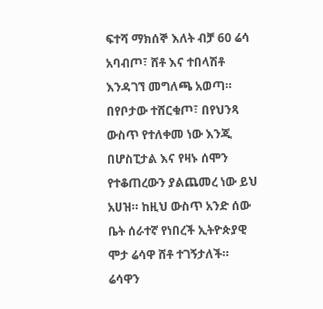ፍተሻ ማክሰኞ እለት ብቻ 60 ሬሳ አባብጦ፣ ሸቶ እና ተበላሽቶ እንዳገኘ መግለጫ አወጣ። በየቦታው ተሸርቁጦ፣ በየህንጻ ውስጥ የተለቀመ ነው እንጂ በሆስፒታል እና የዛኑ ሰሞን የተቆጠረውን ያልጨመረ ነው ይህ አሀዝ። ከዚህ ውስጥ አንድ ሰው ቤት ሰራተኛ የነበረች ኢትዮጵያዊ ሞታ ሬሳዋ ሸቶ ተገኝታለች። ሬሳዋን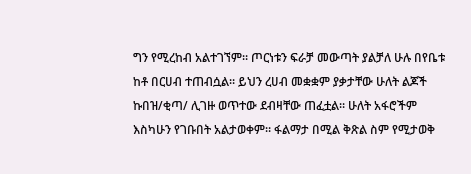ግን የሚረከብ አልተገኘም። ጦርነቱን ፍራቻ መውጣት ያልቻለ ሁሉ በየቤቱ ከቶ በርሀብ ተጠብሷል። ይህን ረሀብ መቋቋም ያቃታቸው ሁለት ልጆች ኩበዝ/ቂጣ/ ሊገዙ ወጥተው ደብዛቸው ጠፈቷል። ሁለት አፋሮችም እስካሁን የገቡበት አልታወቀም። ፋልማታ በሚል ቅጽል ስም የሚታወቅ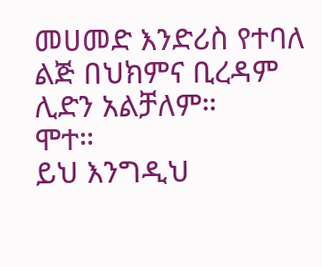መሀመድ እንድሪስ የተባለ ልጅ በህክምና ቢረዳም ሊድን አልቻለም።
ሞተ።
ይህ እንግዲህ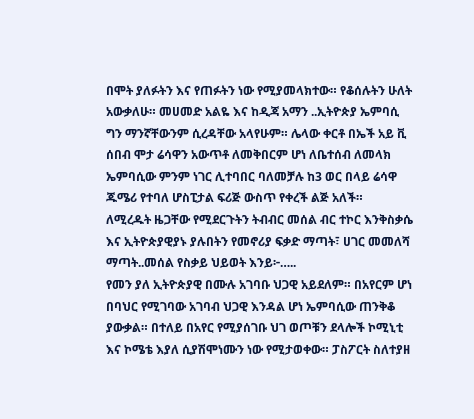በሞት ያለፉትን እና የጠፉትን ነው የሚያመላክተው። የቆሰሉትን ሁለት አውቃለሁ። መሀመድ አልዬ እና ከዲጃ አማን ..ኢትዮጵያ ኤምባሲ ግን ማንኛቸውንም ሲረዳቸው አላየሁም። ሌላው ቀርቶ በኤች አይ ቪ ሰበብ ሞታ ሬሳዋን አውጥቶ ለመቅበርም ሆነ ለቤተሰብ ለመላክ ኤምባሲው ምንም ነገር ሊተባበር ባለመቻሉ ከ3 ወር በላይ ሬሳዋ ጁሜሪ የተባለ ሆስፒታል ፍሪጅ ውስጥ የቀረች ልጅ አለች።
ለሚረዱት ዜጋቸው የሚደርጉትን ትብብር መሰል ብር ተኮር እንቅስቃሴ እና ኢትዮጵያዊያኑ ያሉበትን የመኖሪያ ፍቃድ ማጣት፣ ሀገር መመለሻ ማጣት..መሰል የስቃይ ህይወት እንይ፦…..
የመን ያለ ኢትዮጵያዊ በሙሉ አገባቡ ህጋዊ አይደለም። በአየርም ሆነ በባህር የሚገባው አገባብ ህጋዊ እንዳል ሆነ ኤምባሲው ጠንቅቆ ያውቃል። በተለይ በአየር የሚያሰገቡ ህገ ወጦቹን ደላሎች ኮሚኒቲ እና ኮሜቴ እያለ ሲያሽሞነሙን ነው የሚታወቀው። ፓስፖርት ስለተያዘ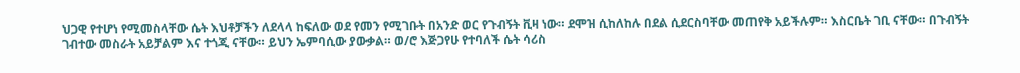ህጋዊ የተሆነ የሚመስላቸው ሴት እህቶቻችን ለደላላ ከፍለው ወደ የመን የሚገቡት በአንድ ወር የጉብኝት ቪዛ ነው። ደሞዝ ሲከለከሉ በደል ሲደርስባቸው መጠየቅ አይችሉም። እስርቤት ገቢ ናቸው። በጉብኝት ገብተው መስራት አይቻልም እና ተጎጂ ናቸው። ይህን ኤምባሲው ያውቃል። ወ/ሮ እጅጋየሁ የተባለች ሴት ሳሪስ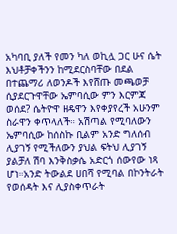አካባቢ ያለች የመን ካለ ወኪሏ ጋር ሁና ሴት እህቶቻቀችንን ከሚደርስባቸው በደል በተጨማሪ ለወንዶች እየሸጡ መጫወቻ ሲያደርጉዋቸው ኤምባሲው ምን እርምጃ ወሰደ? ሴትዮዋ ዘዴዋን እየቀያየረች አሁንም ስራዋን ቀጥላለች። አሽጣል የሚባለውን ኤምባሲው ከሰስኩ ቢልም አንድ ግለሰብ ሊያገኝ የሚችለውን ያህል ፍትህ ሊያገኝ ያልቻለ ሽባ እንቅስቃሴ አድርጎ ሰውየው ነጻ ሆነ።አንድ ትውልደ ሀበሻ የሚባል በኮንትራት የወሰዳት እና ሊያስቀጥራት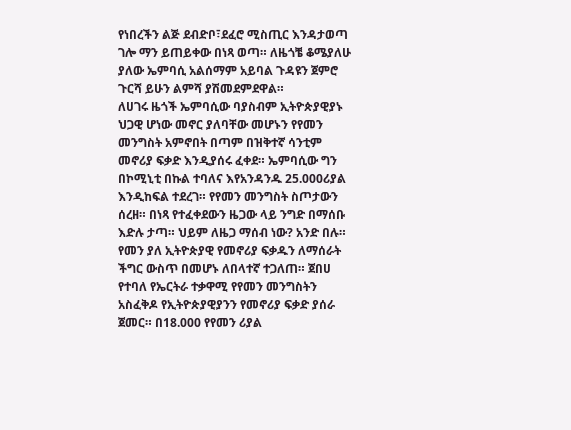የነበረችን ልጅ ደብድቦ፣ደፈሮ ሚስጢር እንዳታወጣ ገሎ ማን ይጠይቀው በነጻ ወጣ። ለዜጎቼ ቆሜያለሁ ያለው ኤምባሲ አልሰማም አይባል ጉዳዩን ጀምሮ ጉርሻ ይሁን ልምሻ ያሽመደምደዋል።
ለሀገሩ ዜጎች ኤምባሲው ባያስብም ኢትዮጵያዊያኑ ህጋዊ ሆነው መኖር ያለባቸው መሆኑን የየመን መንግስት አምኖበት በጣም በዝቅተኛ ሳንቲም መኖሪያ ፍቃድ እንዲያሰሩ ፈቀደ። ኤምባሲው ግን በኮሚኒቲ በኩል ተባለና እየአንዳንዱ 25.000ሪያል እንዲከፍል ተደረገ። የየመን መንግስት ስጦታውን ሰረዘ። በነጻ የተፈቀደውን ዜጋው ላይ ንግድ በማሰቡ እድሉ ታጣ። ህይም ለዜጋ ማሰብ ነው? አንድ በሉ።
የመን ያለ ኢትዮጵያዊ የመኖሪያ ፍቃዱን ለማሰራት ችግር ውስጥ በመሆኑ ለበላተኛ ተጋለጠ። ጀበሀ የተባለ የኤርትራ ተቃዋሚ የየመን መንግስትን አስፈቅዶ የኢትዮጵያዊያንን የመኖሪያ ፍቃድ ያሰራ ጀመር። በ18.000 የየመን ሪያል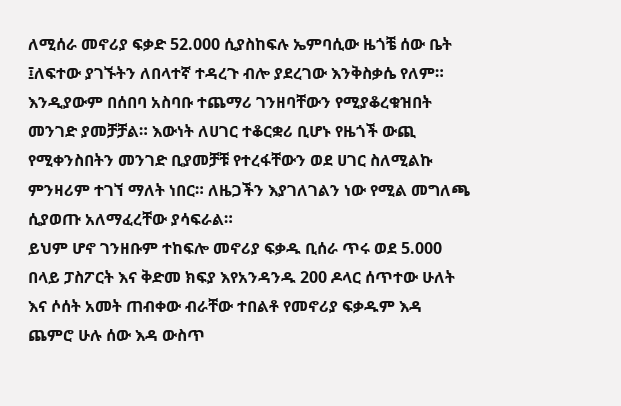ለሚሰራ መኖሪያ ፍቃድ 52.000 ሲያስከፍሉ ኤምባሲው ዜጎቼ ሰው ቤት ፤ለፍተው ያገኙትን ለበላተኛ ተዳረጉ ብሎ ያደረገው እንቅስቃሴ የለም። እንዲያውም በሰበባ አስባቡ ተጨማሪ ገንዘባቸውን የሚያቆረቁዝበት መንገድ ያመቻቻል። እውነት ለሀገር ተቆርቋሪ ቢሆኑ የዜጎች ውጪ የሚቀንስበትን መንገድ ቢያመቻቹ የተረፋቸውን ወደ ሀገር ስለሚልኩ ምንዛሪም ተገኘ ማለት ነበር። ለዜጋችን እያገለገልን ነው የሚል መግለጫ ሲያወጡ አለማፈረቸው ያሳፍራል።
ይህም ሆኖ ገንዘቡም ተከፍሎ መኖሪያ ፍቃዱ ቢሰራ ጥሩ ወደ 5.000 በላይ ፓስፖርት እና ቅድመ ክፍያ እየአንዳንዱ 200 ዶላር ሰጥተው ሁለት እና ሶሰት አመት ጠብቀው ብራቸው ተበልቶ የመኖሪያ ፍቃዱም እዳ ጨምሮ ሁሉ ሰው እዳ ውስጥ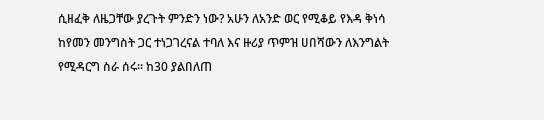ሲዘፈቅ ለዜጋቸው ያረጉት ምንድን ነው? አሁን ለአንድ ወር የሚቆይ የእዳ ቅነሳ ከየመን መንግስት ጋር ተነጋገረናል ተባለ እና ዙሪያ ጥምዝ ሀበሻውን ለእንግልት የሚዳርግ ስራ ሰሩ። ከ30 ያልበለጠ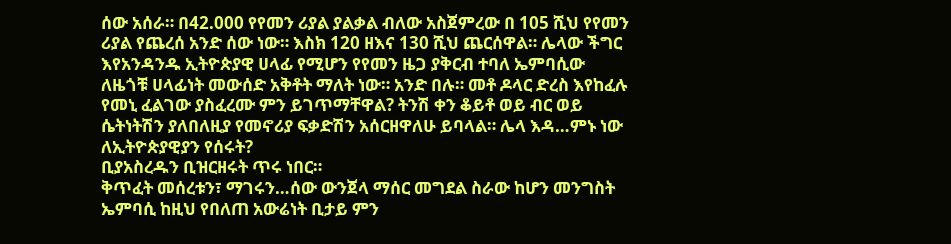ሰው አሰራ። በ42.000 የየመን ሪያል ያልቃል ብለው አስጀምረው በ 105 ሺህ የየመን ሪያል የጨረሰ አንድ ሰው ነው። እስክ 120 ዘእና 130 ሺህ ጨርሰዋል። ሌላው ችግር እየአንዳንዱ ኢትዮጵያዊ ሀላፊ የሚሆን የየመን ዜጋ ያቅርብ ተባለ ኤምባሲው ለዜጎቹ ሀላፊነት መውሰድ አቅቶት ማለት ነው። አንድ በሉ። መቶ ዶላር ድረስ እየከፈሉ የመኒ ፈልገው ያስፈረሙ ምን ይገጥማቸዋል? ትንሽ ቀን ቆይቶ ወይ ብር ወይ ሴትነትሽን ያለበለዚያ የመኖሪያ ፍቃድሽን አሰርዘዋለሁ ይባላል። ሌላ እዳ…ምኑ ነው ለኢትዮጵያዊያን የሰሩት?
ቢያአስረዱን ቢዝርዘሩት ጥሩ ነበር።
ቅጥፈት መሰረቱን፣ ማገሩን…ሰው ውንጀላ ማሰር መግደል ስራው ከሆን መንግስት ኤምባሲ ከዚህ የበለጠ አውሬነት ቢታይ ምን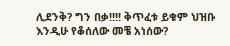ሊደንቅ? ግን በቃ!!!! ቅጥፈቱ ይቁም ህዝቡ እንዲሁ የቆሰለው መቼ አነሰው?